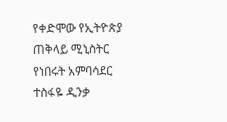የቀድሞው የኢትዮጵያ ጠቅላይ ሚኒስትር የነበሩት አምባሳደር ተስፋዬ ዲንቃ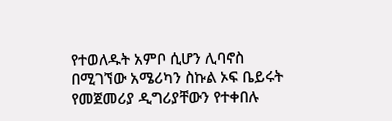የተወለዱት አምቦ ሲሆን ሊባኖስ በሚገኘው አሜሪካን ስኩል ኦፍ ቤይሩት የመጀመሪያ ዲግሪያቸውን የተቀበሉ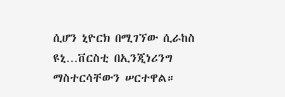ሲሆን ኒዮርክ በሚገኘው ሲራከስ ዩኒ…ቨርስቲ በኢንጂነሪንግ ማስተርሳቸውን ሠርተዋል።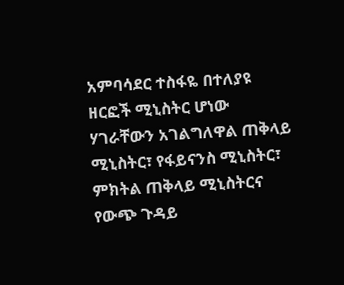አምባሳደር ተስፋዬ በተለያዩ ዘርፎች ሚኒስትር ሆነው ሃገራቸውን አገልግለዋል ጠቅላይ ሚኒስትር፣ የፋይናንስ ሚኒስትር፣ ምክትል ጠቅላይ ሚኒስትርና የውጭ ጉዳይ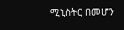ሚኒስትር በመሆን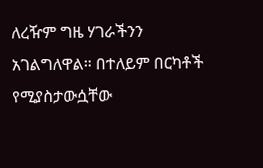ለረዥም ግዜ ሃገራችንን አገልግለዋል። በተለይም በርካቶች የሚያስታውሷቸው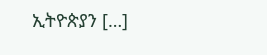ኢትዮጵያን […]